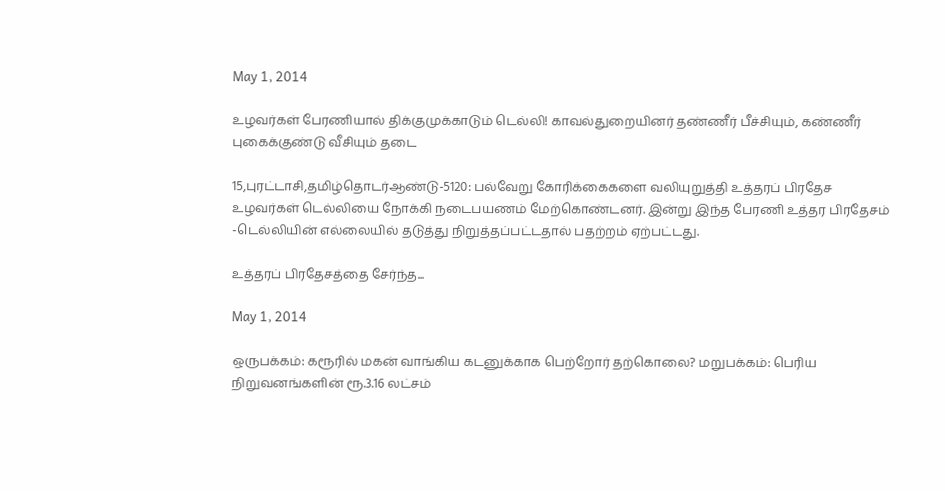May 1, 2014

உழவர்கள் பேரணியால் திக்குமுக்காடும் டெல்லி! காவல்துறையினர் தண்ணீர் பீச்சியும், கண்ணீர் புகைக்குண்டு வீசியும் தடை

15,புரட்டாசி,தமிழ்தொடர்ஆண்டு-5120: பல்வேறு கோரிக்கைகளை வலியுறுத்தி உத்தரப் பிரதேச உழவர்கள் டெல்லியை நோக்கி நடைபயணம் மேற்கொண்டனர். இன்று இந்த பேரணி உத்தர பிரதேசம் -டெல்லியின் எல்லையில் தடுத்து நிறுத்தப்பட்டதால் பதற்றம் ஏற்பட்டது.

உத்தரப் பிரதேசத்தை சேர்ந்த...

May 1, 2014

ஒருபக்கம்: கரூரில் மகன் வாங்கிய கடனுக்காக பெற்றோர் தற்கொலை? மறுபக்கம்: பெரிய நிறுவனங்களின் ரூ.3.16 லட்சம்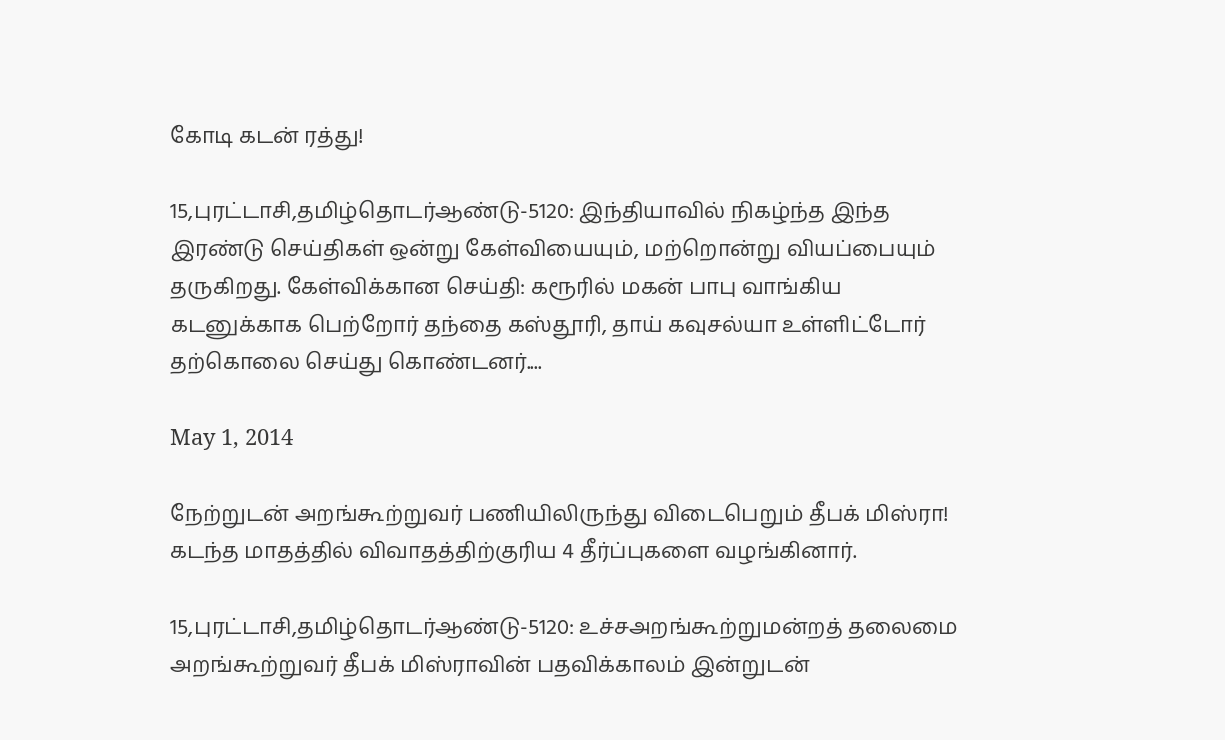கோடி கடன் ரத்து!

15,புரட்டாசி,தமிழ்தொடர்ஆண்டு-5120: இந்தியாவில் நிகழ்ந்த இந்த இரண்டு செய்திகள் ஒன்று கேள்வியையும், மற்றொன்று வியப்பையும் தருகிறது. கேள்விக்கான செய்தி: கரூரில் மகன் பாபு வாங்கிய கடனுக்காக பெற்றோர் தந்தை கஸ்தூரி, தாய் கவுசல்யா உள்ளிட்டோர்  தற்கொலை செய்து கொண்டனர்....

May 1, 2014

நேற்றுடன் அறங்கூற்றுவர் பணியிலிருந்து விடைபெறும் தீபக் மிஸ்ரா! கடந்த மாதத்தில் விவாதத்திற்குரிய 4 தீர்ப்புகளை வழங்கினார்.

15,புரட்டாசி,தமிழ்தொடர்ஆண்டு-5120: உச்சஅறங்கூற்றுமன்றத் தலைமை அறங்கூற்றுவர் தீபக் மிஸ்ராவின் பதவிக்காலம் இன்றுடன்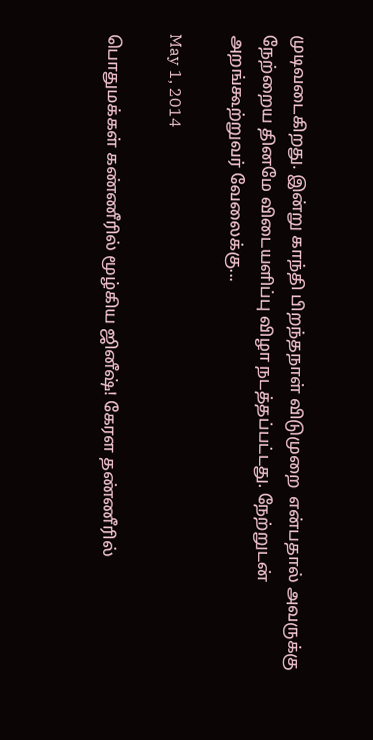முடிவடைகிறது. இன்று காந்தி பிறந்தநாள் விடுமுறை  என்பதால் அவருக்கு நேற்றைய தினமே விடையளிப்பு விழா நடத்தப்பட்டது. நேற்றுடன் அறங்கூற்றுவர் வேலைக்கு...

May 1, 2014

பொதுமக்கள் கண்ணீரில் மூழ்கிய ஜினீஷ்! கேரள தண்ணீரில்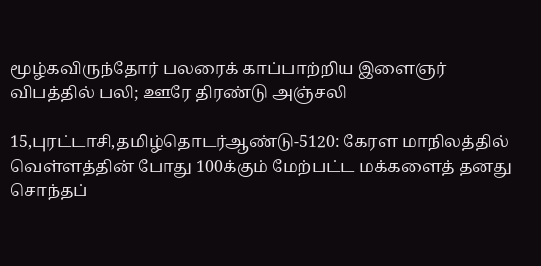மூழ்கவிருந்தோர் பலரைக் காப்பாற்றிய இளைஞர் விபத்தில் பலி; ஊரே திரண்டு அஞ்சலி

15,புரட்டாசி,தமிழ்தொடர்ஆண்டு-5120: கேரள மாநிலத்தில் வெள்ளத்தின் போது 100க்கும் மேற்பட்ட மக்களைத் தனது சொந்தப்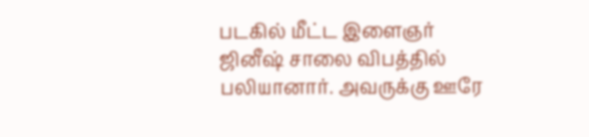படகில் மீட்ட இளைஞர் ஜினீஷ் சாலை விபத்தில் பலியானார். அவருக்கு ஊரே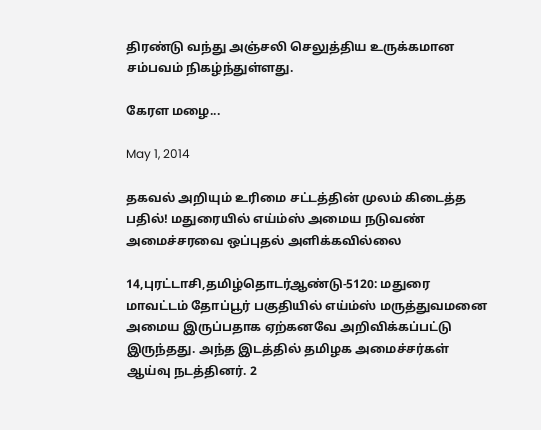திரண்டு வந்து அஞ்சலி செலுத்திய உருக்கமான சம்பவம் நிகழ்ந்துள்ளது.

கேரள மழை...

May 1, 2014

தகவல் அறியும் உரிமை சட்டத்தின் முலம் கிடைத்த பதில்! மதுரையில் எய்ம்ஸ் அமைய நடுவண் அமைச்சரவை ஒப்புதல் அளிக்கவில்லை

14,புரட்டாசி,தமிழ்தொடர்ஆண்டு-5120: மதுரை மாவட்டம் தோப்பூர் பகுதியில் எய்ம்ஸ் மருத்துவமனை அமைய இருப்பதாக ஏற்கனவே அறிவிக்கப்பட்டு இருந்தது. அந்த இடத்தில் தமிழக அமைச்சர்கள் ஆய்வு நடத்தினர். 2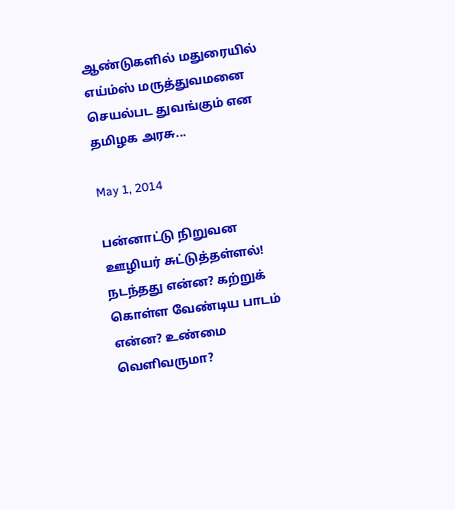ஆண்டுகளில் மதுரையில் எய்ம்ஸ் மருத்துவமனை செயல்பட துவங்கும் என தமிழக அரசு...

May 1, 2014

பன்னாட்டு நிறுவன ஊழியர் சுட்டுத்தள்ளல்! நடந்தது என்ன? கற்றுக் கொள்ள வேண்டிய பாடம் என்ன? உண்மை வெளிவருமா?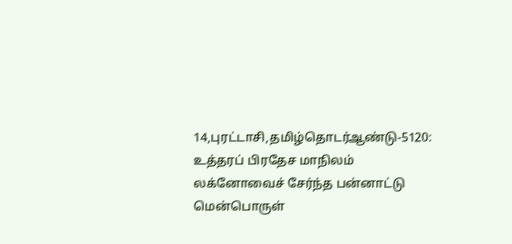14,புரட்டாசி,தமிழ்தொடர்ஆண்டு-5120: உத்தரப் பிரதேச மாநிலம் லக்னோவைச் சேர்ந்த பன்னாட்டு மென்பொருள்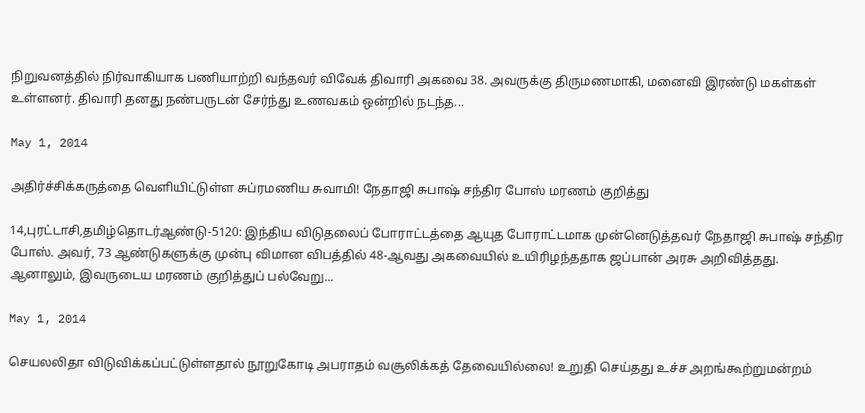நிறுவனத்தில் நிர்வாகியாக பணியாற்றி வந்தவர் விவேக் திவாரி அகவை 38. அவருக்கு திருமணமாகி, மனைவி இரண்டு மகள்கள் உள்ளனர். திவாரி தனது நண்பருடன் சேர்ந்து உணவகம் ஒன்றில் நடந்த...

May 1, 2014

அதிர்ச்சிக்கருத்தை வெளியிட்டுள்ள சுப்ரமணிய சுவாமி! நேதாஜி சுபாஷ் சந்திர போஸ் மரணம் குறித்து

14,புரட்டாசி,தமிழ்தொடர்ஆண்டு-5120: இந்திய விடுதலைப் போராட்டத்தை ஆயுத போராட்டமாக முன்னெடுத்தவர் நேதாஜி சுபாஷ் சந்திர போஸ். அவர், 73 ஆண்டுகளுக்கு முன்பு விமான விபத்தில் 48-ஆவது அகவையில் உயிரிழந்ததாக ஜப்பான் அரசு அறிவித்தது. ஆனாலும், இவருடைய மரணம் குறித்துப் பல்வேறு...

May 1, 2014

செயலலிதா விடுவிக்கப்பட்டுள்ளதால் நூறுகோடி அபராதம் வசூலிக்கத் தேவையில்லை! உறுதி செய்தது உச்ச அறங்கூற்றுமன்றம்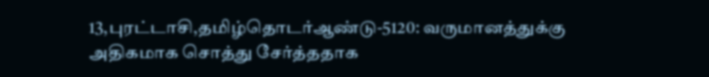13,புரட்டாசி,தமிழ்தொடர்ஆண்டு-5120: வருமானத்துக்கு அதிகமாக சொத்து சேர்த்ததாக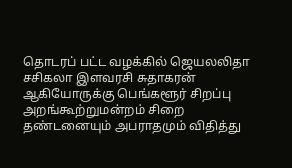தொடரப் பட்ட வழக்கில் ஜெயலலிதா சசிகலா இளவரசி சுதாகரன் ஆகியோருக்கு பெங்களூர் சிறப்பு அறங்கூற்றுமன்றம் சிறை தண்டனையும் அபராதமும் விதித்து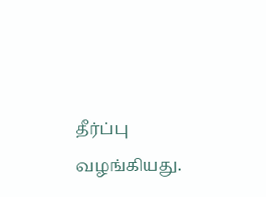தீர்ப்பு வழங்கியது.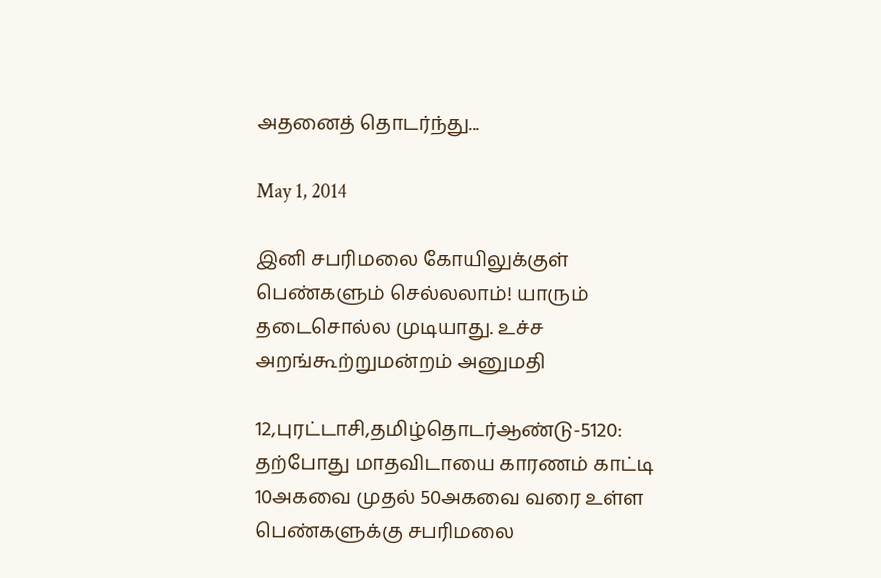அதனைத் தொடர்ந்து...

May 1, 2014

இனி சபரிமலை கோயிலுக்குள் பெண்களும் செல்லலாம்! யாரும் தடைசொல்ல முடியாது. உச்ச அறங்கூற்றுமன்றம் அனுமதி

12,புரட்டாசி,தமிழ்தொடர்ஆண்டு-5120: தற்போது மாதவிடாயை காரணம் காட்டி 10அகவை முதல் 50அகவை வரை உள்ள பெண்களுக்கு சபரிமலை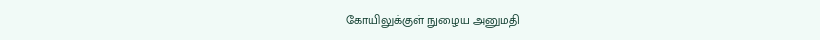கோயிலுக்குள் நுழைய அனுமதி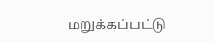மறுக்கப்பட்டு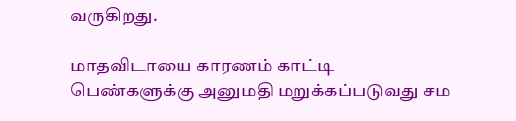வருகிறது.

மாதவிடாயை காரணம் காட்டி பெண்களுக்கு அனுமதி மறுக்கப்படுவது சம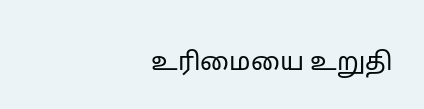உரிமையை உறுதி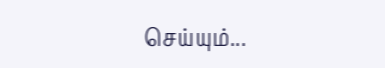செய்யும்...